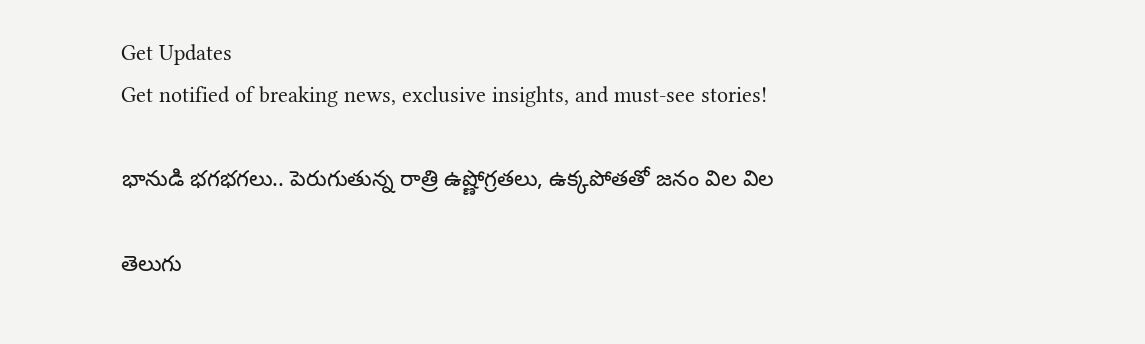Get Updates
Get notified of breaking news, exclusive insights, and must-see stories!

భానుడి భగభగలు.. పెరుగుతున్న రాత్రి ఉష్ణోగ్రతలు, ఉక్కపోతతో జనం విల విల

తెలుగు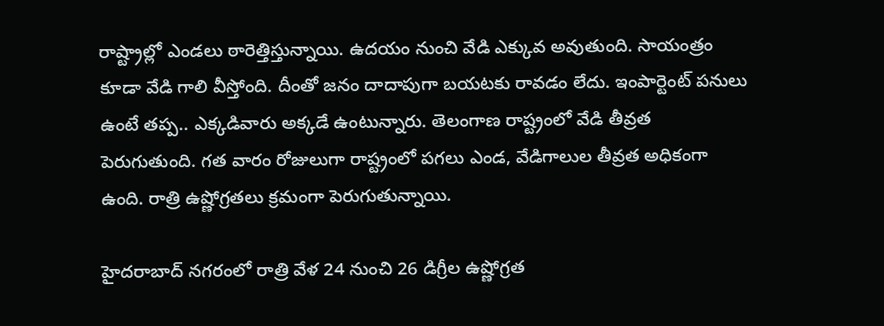రాష్ట్రాల్లో ఎండలు ఠారెత్తిస్తున్నాయి. ఉదయం నుంచి వేడి ఎక్కువ అవుతుంది. సాయంత్రం కూడా వేడి గాలి వీస్తోంది. దీంతో జనం దాదాపుగా బయటకు రావడం లేదు. ఇంపార్టెంట్ పనులు ఉంటే తప్ప.. ఎక్కడివారు అక్కడే ఉంటున్నారు. తెలంగాణ రాష్ట్రంలో వేడి తీవ్రత పెరుగుతుంది. గత వారం రోజులుగా రాష్ట్రంలో పగలు ఎండ, వేడిగాలుల తీవ్రత అధికంగా ఉంది. రాత్రి ఉష్ణోగ్రతలు క్రమంగా పెరుగుతున్నాయి.

హైదరాబాద్ నగరంలో రాత్రి వేళ 24 నుంచి 26 డిగ్రీల ఉష్ణోగ్రత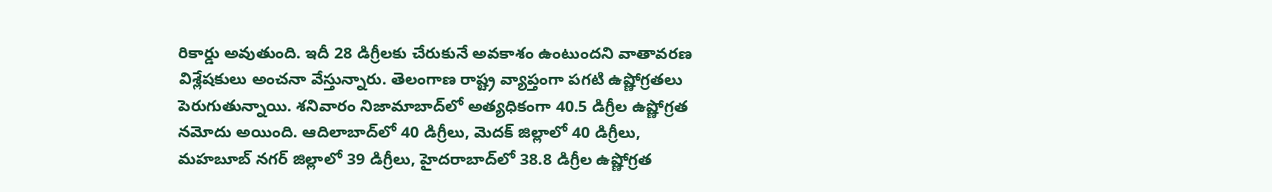రికార్డు అవుతుంది. ఇదీ 28 డిగ్రీలకు చేరుకునే అవకాశం ఉంటుందని వాతావరణ విశ్లేషకులు అంచనా వేస్తున్నారు. తెలంగాణ రాష్ట్ర వ్యాప్తంగా పగటి ఉష్ణోగ్రతలు పెరుగుతున్నాయి. శనివారం నిజామాబాద్‌లో అత్యధికంగా 40.5 డిగ్రీల ఉష్ణోగ్రత నమోదు అయింది. ఆదిలాబాద్‌లో 40 డిగ్రీలు, మెదక్ జిల్లాలో 40 డిగ్రీలు, మహబూబ్ నగర్ జిల్లాలో 39 డిగ్రీలు, హైదరాబాద్‌లో 38.8 డిగ్రీల ఉష్ణోగ్రత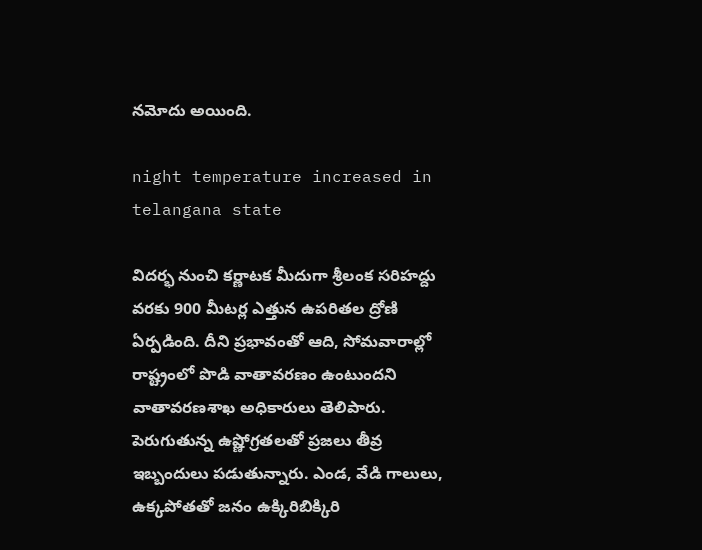నమోదు అయింది.

night temperature increased in telangana state

విదర్భ నుంచి కర్ణాటక మీదుగా శ్రీలంక సరిహద్దు వరకు 900 మీటర్ల ఎత్తున ఉపరితల ద్రోణి ఏర్పడింది. దీని ప్రభావంతో ఆది, సోమవారాల్లో రాష్ట్రంలో పొడి వాతావరణం ఉంటుందని వాతావరణశాఖ అధికారులు తెలిపారు. పెరుగుతున్న ఉష్ణోగ్రతలతో ప్రజలు తీవ్ర ఇబ్బందులు పడుతున్నారు. ఎండ, వేడి గాలులు, ఉక్కపోతతో జనం ఉక్కిరిబిక్కిరి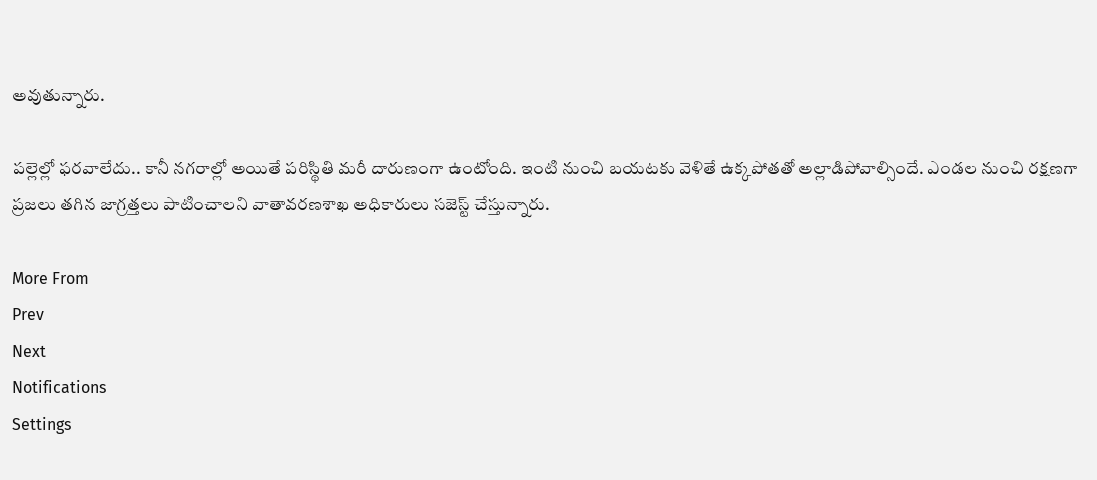అవుతున్నారు.

పల్లెల్లో ఫరవాలేదు.. కానీ నగరాల్లో అయితే పరిస్థితి మరీ దారుణంగా ఉంటోంది. ఇంటి నుంచి బయటకు వెళితే ఉక్కపోతతో అల్లాడిపోవాల్సిందే. ఎండల నుంచి రక్షణగా ప్రజలు తగిన జాగ్రత్తలు పాటించాలని వాతావరణశాఖ అధికారులు సజెస్ట్ చేస్తున్నారు.

More From
Prev
Next
Notifications
Settings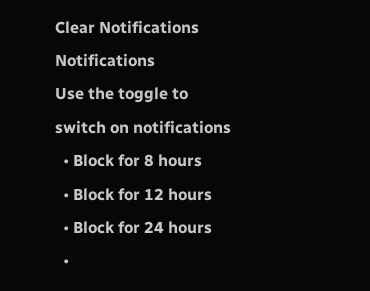Clear Notifications
Notifications
Use the toggle to switch on notifications
  • Block for 8 hours
  • Block for 12 hours
  • Block for 24 hours
  •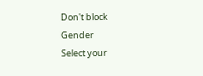Don't block
Gender
Select your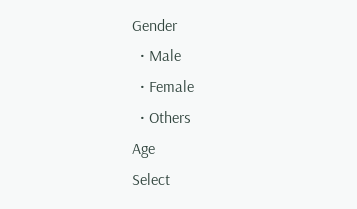Gender
  • Male
  • Female
  • Others
Age
Select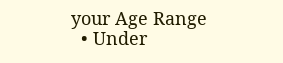your Age Range
  • Under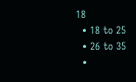18
  • 18 to 25
  • 26 to 35
  •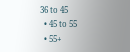36 to 45
  • 45 to 55
  • 55+